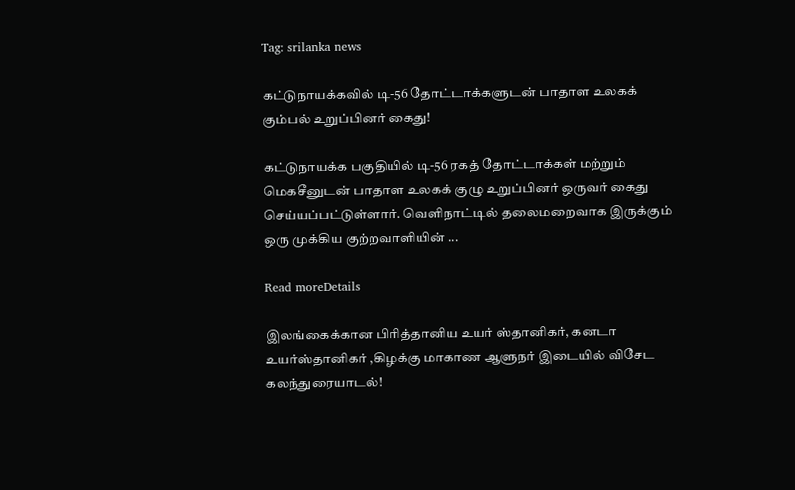Tag: srilanka news

கட்டுநாயக்கவில் டி-56 தோட்டாக்களுடன் பாதாள உலகக் கும்பல் உறுப்பினர் கைது!

கட்டுநாயக்க பகுதியில் டி-56 ரகத் தோட்டாக்கள் மற்றும் மெகசீனுடன் பாதாள உலகக் குழு உறுப்பினர் ஒருவர் கைது செய்யப்பட்டுள்ளார். வெளிநாட்டில் தலைமறைவாக இருக்கும் ஒரு முக்கிய குற்றவாளியின் ...

Read moreDetails

இலங்கைக்கான பிரித்தானிய உயர் ஸ்தானிகர், கனடா உயர்ஸ்தானிகர் ,கிழக்கு மாகாண ஆளுநர் இடையில் விசேட கலந்துரையாடல்!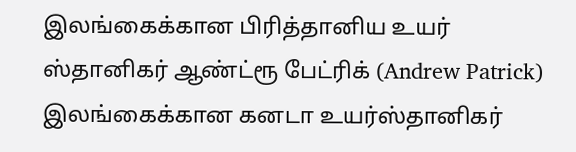இலங்கைக்கான பிரித்தானிய உயர் ஸ்தானிகர் ஆண்ட்ரூ பேட்ரிக் (Andrew Patrick) இலங்கைக்கான கனடா உயர்ஸ்தானிகர்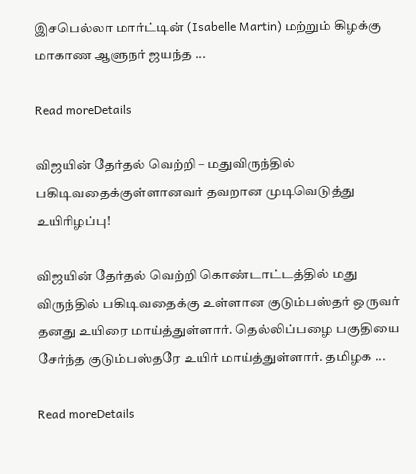இசபெல்லா மார்ட்டின் (Isabelle Martin) மற்றும் கிழக்கு மாகாண ஆளுநர் ஜயந்த ...

Read moreDetails

விஜயின் தேர்தல் வெற்றி – மதுவிருந்தில் பகிடிவதைக்குள்ளானவர் தவறான முடிவெடுத்து உயிரிழப்பு!

விஜயின் தேர்தல் வெற்றி கொண்டாட்டத்தில் மது விருந்தில் பகிடிவதைக்கு உள்ளான குடும்பஸ்தர் ஒருவர் தனது உயிரை மாய்த்துள்ளார். தெல்லிப்பழை பகுதியை சேர்ந்த குடும்பஸ்தரே உயிர் மாய்த்துள்ளார். தமிழக ...

Read moreDetails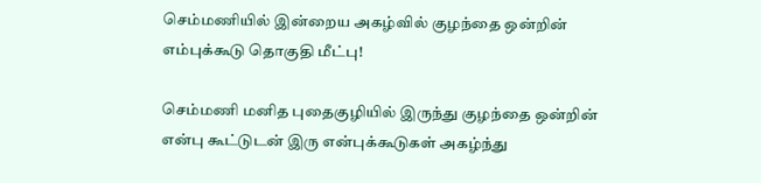செம்மணியில் இன்றைய அகழ்வில் குழந்தை ஒன்றின் எம்புக்கூடு தொகுதி மீட்பு!

செம்மணி மனித புதைகுழியில் இருந்து குழந்தை ஒன்றின் என்பு கூட்டுடன் இரு என்புக்கூடுகள் அகழ்ந்து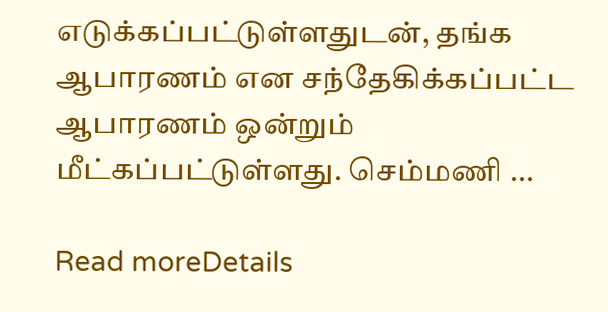எடுக்கப்பட்டுள்ளதுடன், தங்க ஆபாரணம் என சந்தேகிக்கப்பட்ட ஆபாரணம் ஒன்றும் மீட்கப்பட்டுள்ளது. செம்மணி ...

Read moreDetails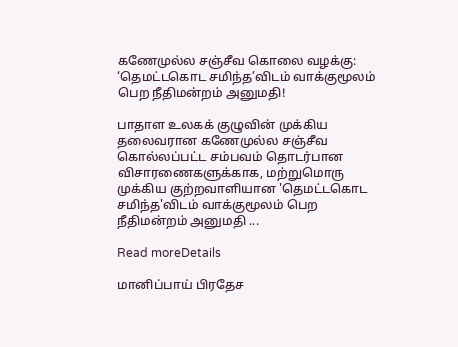கணேமுல்ல சஞ்சீவ கொலை வழக்கு: ‘தெமட்டகொட சமிந்த’விடம் வாக்குமூலம் பெற நீதிமன்றம் அனுமதி!

பாதாள உலகக் குழுவின் முக்கிய தலைவரான கணேமுல்ல சஞ்சீவ கொல்லப்பட்ட சம்பவம் தொடர்பான விசாரணைகளுக்காக, மற்றுமொரு முக்கிய குற்றவாளியான 'தெமட்டகொட சமிந்த'விடம் வாக்குமூலம் பெற நீதிமன்றம் அனுமதி ...

Read moreDetails

மானிப்பாய் பிரதேச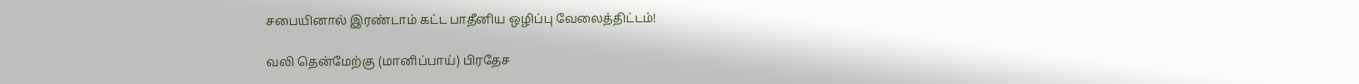சபையினால் இரண்டாம் கட்ட பாதீனிய ஒழிப்பு வேலைத்திட்டம்!

வலி தென்மேற்கு (மானிப்பாய்) பிரதேச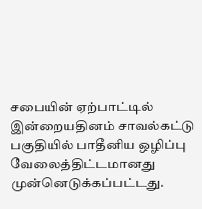சபையின் ஏற்பாட்டில் இன்றையதினம் சாவல்கட்டு பகுதியில் பாதீனிய ஒழிப்பு வேலைத்திட்டமானது முன்னெடுக்கப்பட்டது.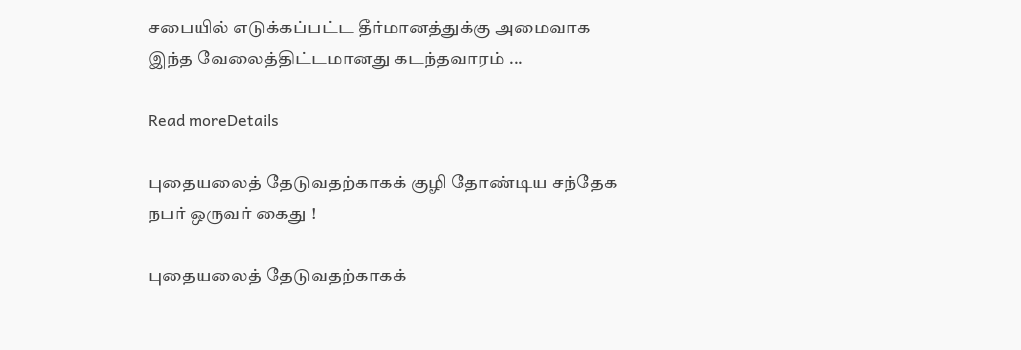சபையில் எடுக்கப்பட்ட தீர்மானத்துக்கு அமைவாக இந்த வேலைத்திட்டமானது கடந்தவாரம் ...

Read moreDetails

புதையலைத் தேடுவதற்காகக் குழி தோண்டிய சந்தேக நபர் ஒருவர் கைது !

புதையலைத் தேடுவதற்காகக்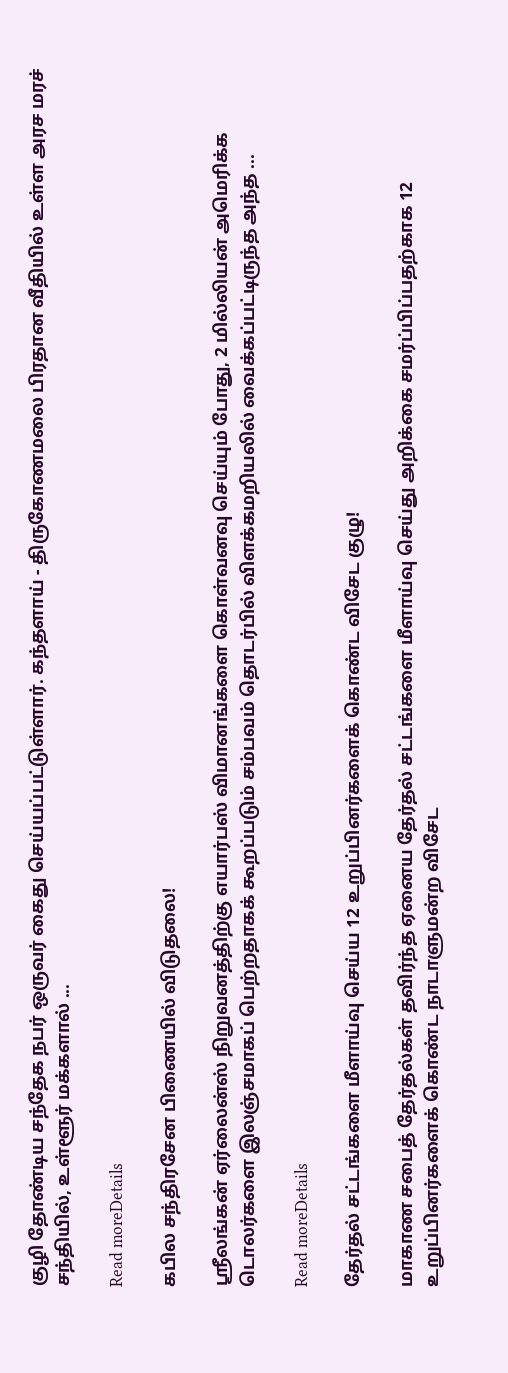குழி தோண்டிய சந்தேக நபர் ஒருவர் கைது செய்யப்பட்டுள்ளார். கந்தளாய் - திருகோணமலை பிரதான வீதியில் உள்ள அரச மரச் சந்தியில், உள்ளூர் மக்களால் ...

Read moreDetails

கபில சந்திரசேன பிணையில் விடுதலை!

ஸ்ரீலங்கன் ஏர்லைன்ஸ் நிறுவனத்திற்கு எயார்பஸ் விமானங்களை கொள்வனவு செய்யும் போது, 2 மில்லியன் அமெரிக்க டொலர்களை இலஞ்சமாகப் பெற்றதாகக் கூறப்படும் சம்பவம் தொடர்பில் விளக்கமறியலில் வைக்கப்பட்டிருந்த அந்த ...

Read moreDetails

தேர்தல் சட்டங்களை மீளாய்வு செய்ய 12 உறுப்பினர்களைக் கொண்ட விசேட குழு!

மாகாண சபைத் தேர்தல்கள் தவிர்ந்த ஏனைய தேர்தல் சட்டங்களை மீளாய்வு செய்து அறிக்கை சமர்ப்பிப்பதற்காக 12 உறுப்பினர்களைக் கொண்ட நாடாளுமன்ற விசேட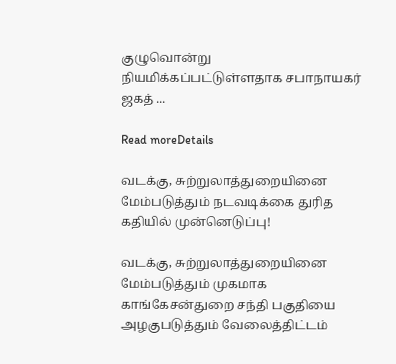குழுவொன்று நியமிக்கப்பட்டுள்ளதாக சபாநாயகர் ஜகத் ...

Read moreDetails

வடக்கு, சுற்றுலாத்துறையினை மேம்படுத்தும் நடவடிக்கை துரித கதியில் முன்னெடுப்பு!

வடக்கு, சுற்றுலாத்துறையினை மேம்படுத்தும் முகமாக காங்கேசன்துறை சந்தி பகுதியை அழகுபடுத்தும் வேலைத்திட்டம்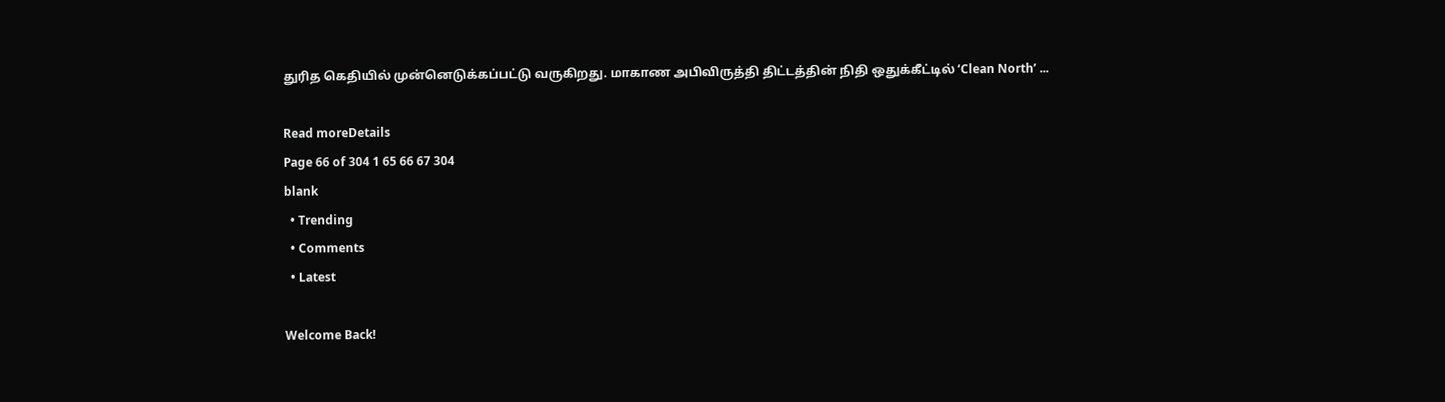துரித கெதியில் முன்னெடுக்கப்பட்டு வருகிறது. மாகாண அபிவிருத்தி திட்டத்தின் நிதி ஒதுக்கீட்டில் ‘Clean North’ ...

Read moreDetails
Page 66 of 304 1 65 66 67 304
blank
  • Trending
  • Comments
  • Latest

Welcome Back!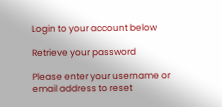Login to your account below

Retrieve your password

Please enter your username or email address to reset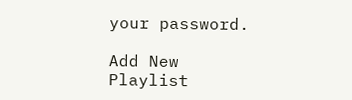your password.

Add New Playlist